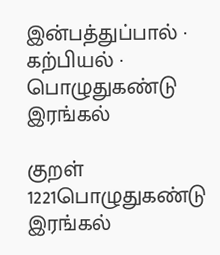இன்பத்துப்பால் · கற்பியல் · பொழுதுகண்டு இரங்கல்

குறள் 1221பொழுதுகண்டு இரங்கல்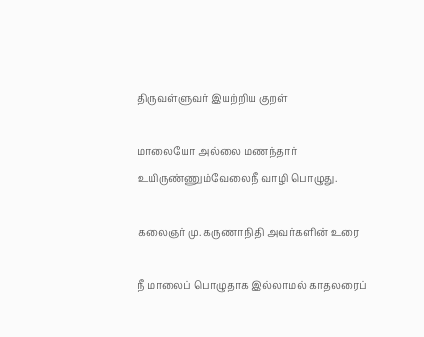திருவள்ளுவர் இயற்றிய குறள்

மாலையோ அல்லை மணந்தார் உயிருண்ணும்வேலைநீ வாழி பொழுது.

கலைஞர் மு. கருணாநிதி அவர்களின் உரை

நீ மாலைப் பொழுதாக இல்லாமல் காதலரைப்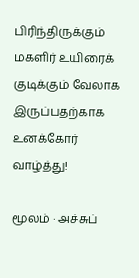பிரிந்திருக்கும் மகளிர் உயிரைக் குடிக்கும் வேலாக இருப்பதற்காக உனக்கோர் வாழ்த்து!

மூலம் · அச்சுப்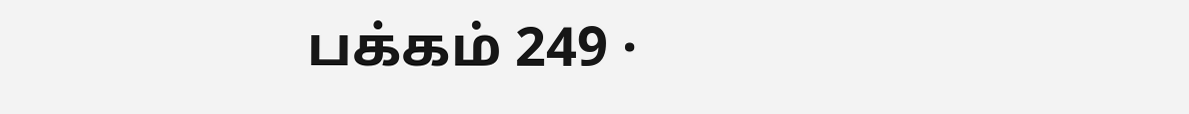பக்கம் 249 ·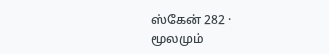ஸ்கேன் 282 · மூலமும்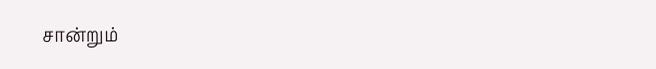சான்றும்